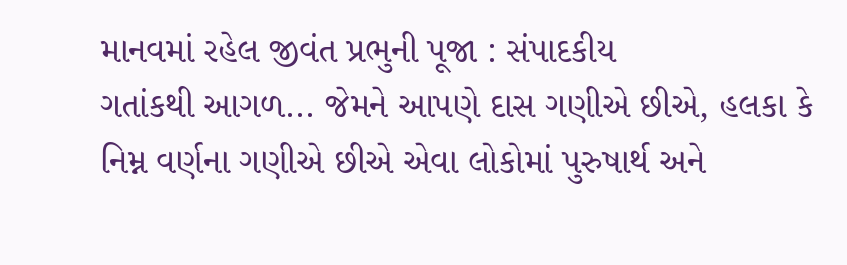માનવમાં રહેલ જીવંત પ્રભુની પૂજા : સંપાદકીય
ગતાંકથી આગળ... જેમને આપણે દાસ ગણીએ છીએ, હલકા કે નિમ્ન વર્ણના ગણીએ છીએ એવા લોકોમાં પુરુષાર્થ અને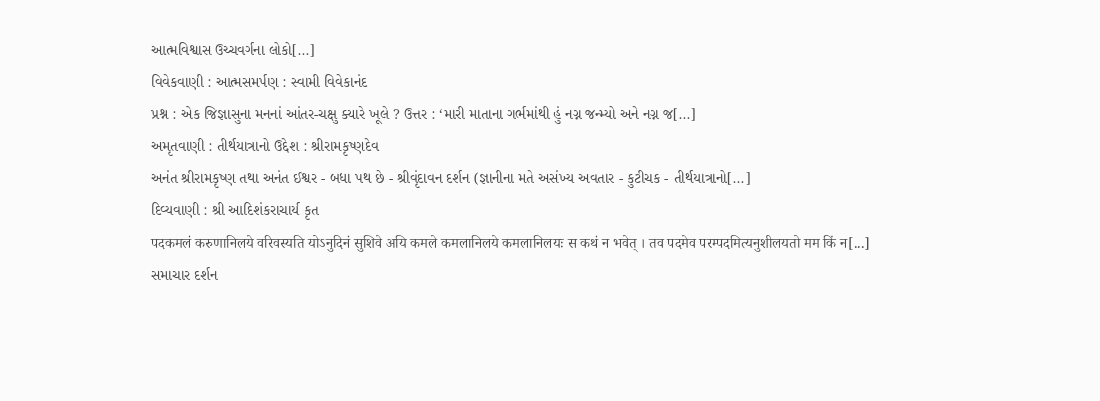આત્મવિશ્વાસ ઉચ્ચવર્ગના લોકો[...]
વિવેકવાણી : આત્મસમર્પણ : સ્વામી વિવેકાનંદ
પ્રશ્ન : એક જિજ્ઞાસુના મનનાં આંતર-ચક્ષુ ક્યારે ખૂલે ? ઉત્તર : ‘મારી માતાના ગર્ભમાંથી હું નગ્ન જન્મ્યો અને નગ્ન જ[...]
અમૃતવાણી : તીર્થયાત્રાનો ઉદ્દેશ : શ્રીરામકૃષ્ણદેવ
અનંત શ્રીરામકૃષ્ણ તથા અનંત ઈશ્વર - બધા પથ છે - શ્રીવૃંદાવન દર્શન (જ્ઞાનીના મતે અસંખ્ય અવતાર - કુટીચક - તીર્થયાત્રાનો[...]
દિવ્યવાણી : શ્રી આદિશંકરાચાર્ય કૃત
पदकमलं करुणानिलये वरिवस्यति योऽनुदिनं सुशिवे अयि कमले कमलानिलये कमलानिलयः स कथं न भवेत् । तव पदमेव परम्पदमित्यनुशीलयतो मम किं न[...]
સમાચાર દર્શન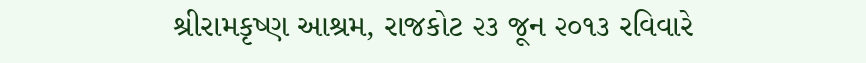શ્રીરામકૃષ્ણ આશ્રમ, રાજકોટ ૨૩ જૂન ૨૦૧૩ રવિવારે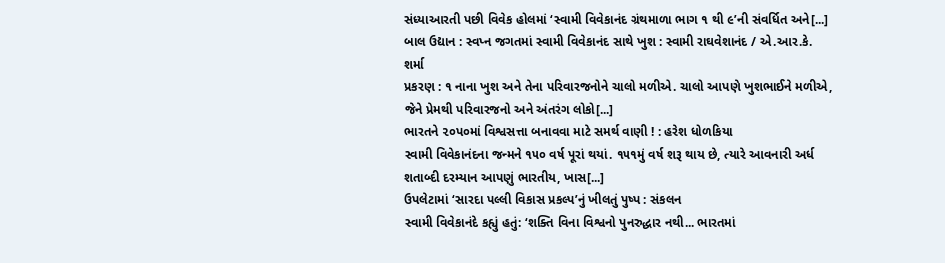સંધ્યાઆરતી પછી વિવેક હોલમાં ‘સ્વામી વિવેકાનંદ ગ્રંથમાળા ભાગ ૧ થી ૯’ની સંવર્ધિત અને[...]
બાલ ઉદ્યાન : સ્વપ્ન જગતમાં સ્વામી વિવેકાનંદ સાથે ખુશ : સ્વામી રાઘવેશાનંદ / એ.આર.કે. શર્મા
પ્રકરણ : ૧ નાના ખુશ અને તેના પરિવારજનોને ચાલો મળીએ. ચાલો આપણે ખુશભાઈને મળીએ, જેને પ્રેમથી પરિવારજનો અને અંતરંગ લોકો[...]
ભારતને ૨૦પ૦માં વિશ્વસત્તા બનાવવા માટે સમર્થ વાણી ! : હરેશ ધોળકિયા
સ્વામી વિવેકાનંદના જન્મને ૧૫૦ વર્ષ પૂરાં થયાં. ૧૫૧મું વર્ષ શરૂ થાય છે, ત્યારે આવનારી અર્ધ શતાબ્દી દરમ્યાન આપણું ભારતીય, ખાસ[...]
ઉપલેટામાં ‘સારદા પલ્લી વિકાસ પ્રકલ્પ’નું ખીલતું પુષ્પ : સંકલન
સ્વામી વિવેકાનંદે કહ્યું હતું: ‘શક્તિ વિના વિશ્વનો પુનરુદ્ધાર નથી... ભારતમાં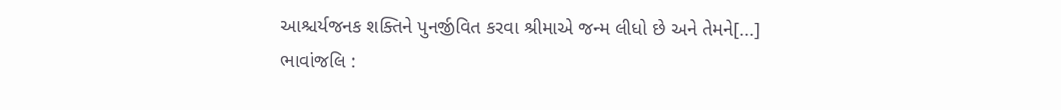આશ્ચર્યજનક શક્તિને પુનર્જીવિત કરવા શ્રીમાએ જન્મ લીધો છે અને તેમને[...]
ભાવાંજલિ :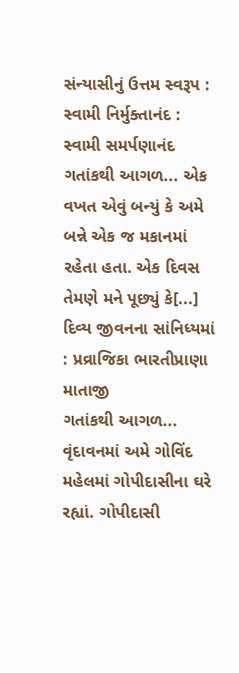સંન્યાસીનું ઉત્તમ સ્વરૂપ : સ્વામી નિર્મુક્તાનંદ : સ્વામી સમર્પણાનંદ
ગતાંકથી આગળ... એક વખત એવું બન્યું કે અમે બન્ને એક જ મકાનમાં રહેતા હતા. એક દિવસ તેમણે મને પૂછ્યું કે[...]
દિવ્ય જીવનના સાંનિધ્યમાં : પ્રવ્રાજિકા ભારતીપ્રાણા માતાજી
ગતાંકથી આગળ... વૃંદાવનમાં અમે ગોવિંદ મહેલમાં ગોપીદાસીના ઘરે રહ્યાં. ગોપીદાસી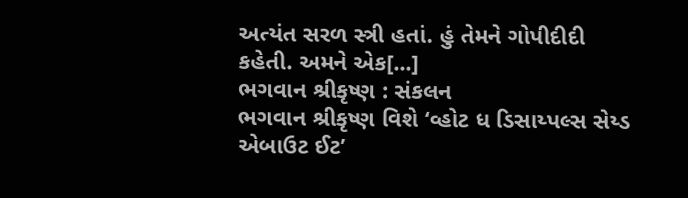અત્યંત સરળ સ્ત્રી હતાં. હું તેમને ગોપીદીદી કહેતી. અમને એક[...]
ભગવાન શ્રીકૃષ્ણ : સંકલન
ભગવાન શ્રીકૃષ્ણ વિશે ‘વ્હોટ ધ ડિસાય્પલ્સ સેય્ડ એબાઉટ ઈટ’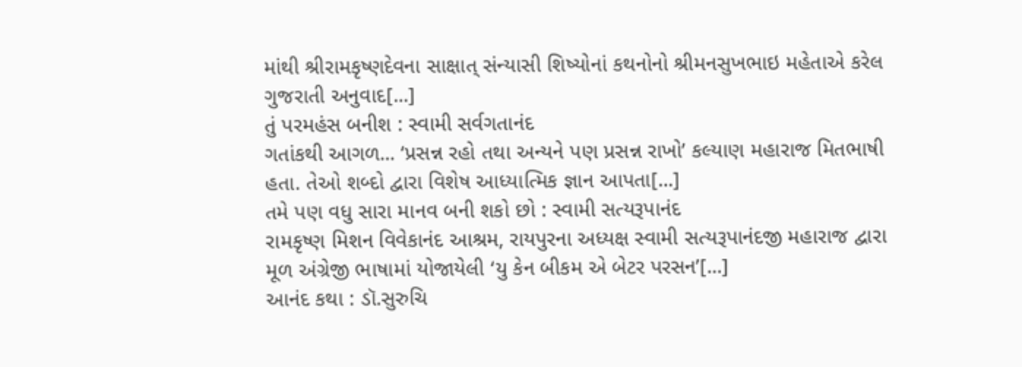માંથી શ્રીરામકૃષ્ણદેવના સાક્ષાત્ સંન્યાસી શિષ્યોનાં કથનોનો શ્રીમનસુખભાઇ મહેતાએ કરેલ ગુજરાતી અનુવાદ[...]
તું પરમહંસ બનીશ : સ્વામી સર્વગતાનંદ
ગતાંકથી આગળ... ‘પ્રસન્ન રહો તથા અન્યને પણ પ્રસન્ન રાખો’ કલ્યાણ મહારાજ મિતભાષી હતા. તેઓ શબ્દો દ્વારા વિશેષ આધ્યાત્મિક જ્ઞાન આપતા[...]
તમે પણ વધુ સારા માનવ બની શકો છો : સ્વામી સત્યરૂપાનંદ
રામકૃષ્ણ મિશન વિવેકાનંદ આશ્રમ, રાયપુરના અધ્યક્ષ સ્વામી સત્યરૂપાનંદજી મહારાજ દ્વારા મૂળ અંગ્રેજી ભાષામાં યોજાયેલી ‘યુ કેન બીકમ એ બેટર પરસન’[...]
આનંદ કથા : ડૉ.સુરુચિ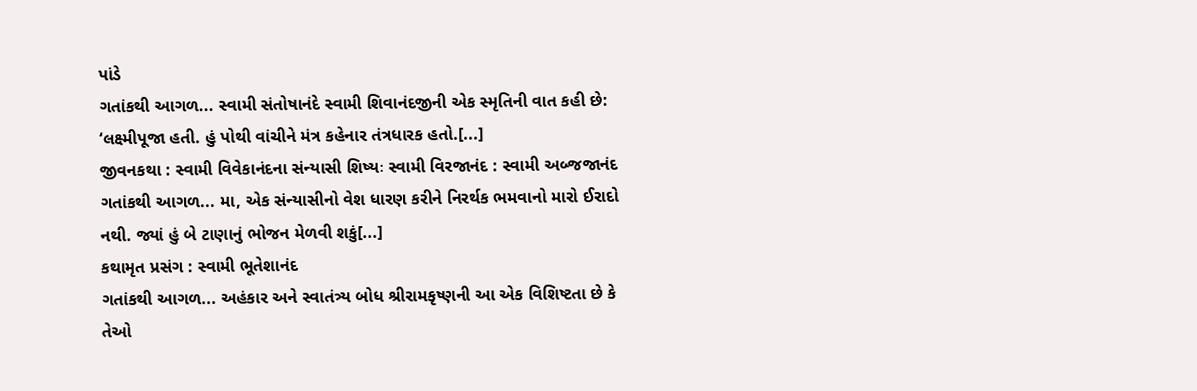પાંડે
ગતાંકથી આગળ... સ્વામી સંતોષાનંદે સ્વામી શિવાનંદજીની એક સ્મૃતિની વાત કહી છે: ‘લક્ષ્મીપૂજા હતી. હું પોથી વાંચીને મંત્ર કહેનાર તંત્રધારક હતો.[...]
જીવનકથા : સ્વામી વિવેકાનંદના સંન્યાસી શિષ્યઃ સ્વામી વિરજાનંદ : સ્વામી અબ્જજાનંદ
ગતાંકથી આગળ... મા, એક સંન્યાસીનો વેશ ધારણ કરીને નિરર્થક ભમવાનો મારો ઈરાદો નથી. જ્યાં હું બે ટાણાનું ભોજન મેળવી શકું[...]
કથામૃત પ્રસંગ : સ્વામી ભૂતેશાનંદ
ગતાંકથી આગળ... અહંકાર અને સ્વાતંત્ર્ય બોધ શ્રીરામકૃષ્ણની આ એક વિશિષ્ટતા છે કે તેઓ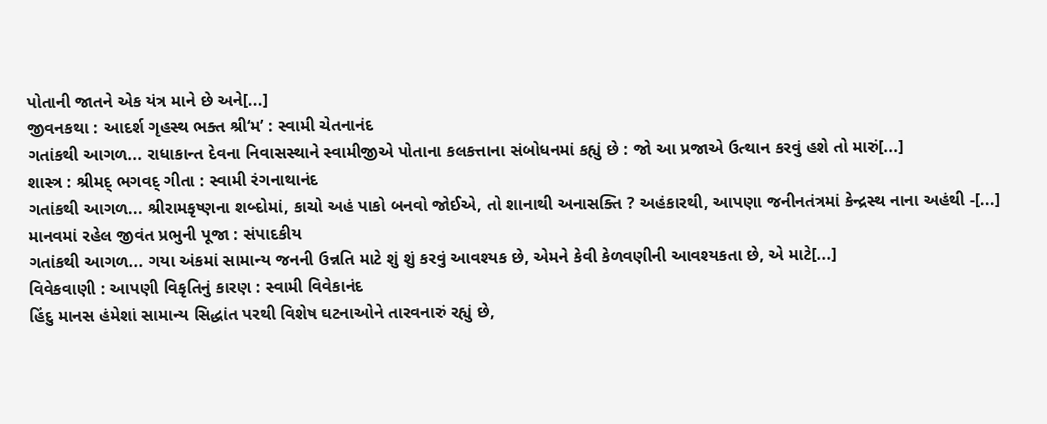પોતાની જાતને એક યંત્ર માને છે અને[...]
જીવનકથા : આદર્શ ગૃહસ્થ ભક્ત શ્રી‘મ’ : સ્વામી ચેતનાનંદ
ગતાંકથી આગળ... રાધાકાન્ત દેવના નિવાસસ્થાને સ્વામીજીએ પોતાના કલકત્તાના સંબોધનમાં કહ્યું છે : જો આ પ્રજાએ ઉત્થાન કરવું હશે તો મારું[...]
શાસ્ત્ર : શ્રીમદ્ ભગવદ્ ગીતા : સ્વામી રંગનાથાનંદ
ગતાંકથી આગળ... શ્રીરામકૃષ્ણના શબ્દોમાં, કાચો અહં પાકો બનવો જોઈએ, તો શાનાથી અનાસક્તિ ? અહંકારથી, આપણા જનીનતંત્રમાં કેન્દ્રસ્થ નાના અહંથી -[...]
માનવમાં રહેલ જીવંત પ્રભુની પૂજા : સંપાદકીય
ગતાંકથી આગળ... ગયા અંકમાં સામાન્ય જનની ઉન્નતિ માટે શું શું કરવું આવશ્યક છે, એમને કેવી કેળવણીની આવશ્યકતા છે, એ માટે[...]
વિવેકવાણી : આપણી વિકૃતિનું કારણ : સ્વામી વિવેકાનંદ
હિંદુ માનસ હંમેશાં સામાન્ય સિદ્ધાંત પરથી વિશેષ ઘટનાઓને તારવનારું રહ્યું છે,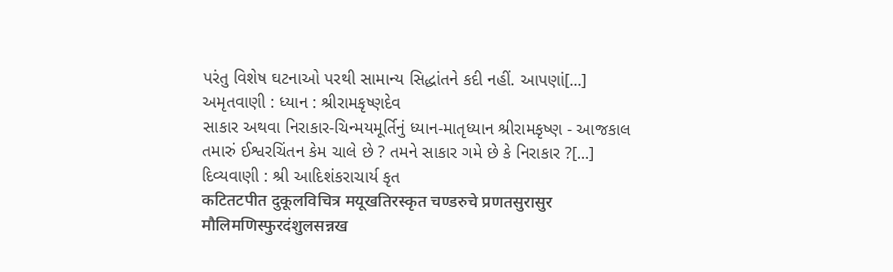પરંતુ વિશેષ ઘટનાઓ પરથી સામાન્ય સિદ્ધાંતને કદી નહીં. આપણાં[...]
અમૃતવાણી : ધ્યાન : શ્રીરામકૃષ્ણદેવ
સાકાર અથવા નિરાકાર-ચિન્મયમૂર્તિનું ધ્યાન-માતૃધ્યાન શ્રીરામકૃષ્ણ - આજકાલ તમારું ઈશ્વરચિંતન કેમ ચાલે છે ? તમને સાકાર ગમે છે કે નિરાકાર ?[...]
દિવ્યવાણી : શ્રી આદિશંકરાચાર્ય કૃત
कटितटपीत दुकूलविचित्र मयूखतिरस्कृत चण्डरुचे प्रणतसुरासुर मौलिमणिस्फुरदंशुलसन्नख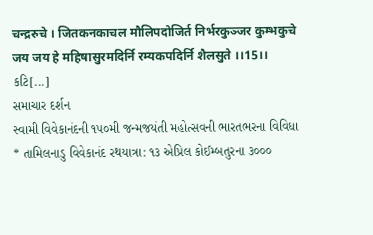चन्द्ररुचे । जितकनकाचल मौलिपदोजिर्त निर्भरकुञ्जर कुम्भकुचे जय जय हे महिषासुरमदिर्नि रम्यकपदिर्नि शैलसुते ।।15।। કટિ[...]
સમાચાર દર્શન
સ્વામી વિવેકાનંદની ૧૫૦મી જન્મજયંતી મહોત્સવની ભારતભરના વિવિધા * તામિલનાડુ વિવેકાનંદ રથયાત્રા: ૧૩ એપ્રિલ કોઈમ્બતુરના ૩૦૦૦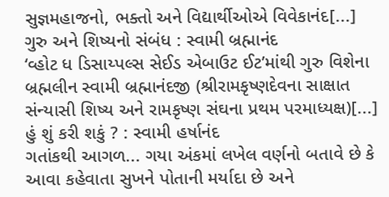સુજ્ઞમહાજનો, ભક્તો અને વિદ્યાર્થીઓએ વિવેકાનંદ[...]
ગુરુ અને શિષ્યનો સંબંધ : સ્વામી બ્રહ્માનંદ
‘વ્હોટ ધ ડિસાય્પલ્સ સેઈડ એબાઉટ ઈટ’માંથી ગુરુ વિશેના બ્રહ્મલીન સ્વામી બ્રહ્માનંદજી (શ્રીરામકૃષ્ણદેવના સાક્ષાત સંન્યાસી શિષ્ય અને રામકૃષ્ણ સંઘના પ્રથમ પરમાધ્યક્ષ)[...]
હું શું કરી શકું ? : સ્વામી હર્ષાનંદ
ગતાંકથી આગળ... ગયા અંકમાં લખેલ વર્ણનો બતાવે છે કે આવા કહેવાતા સુખને પોતાની મર્યાદા છે અને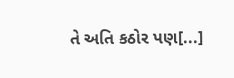તે અતિ કઠોર પણ[...]